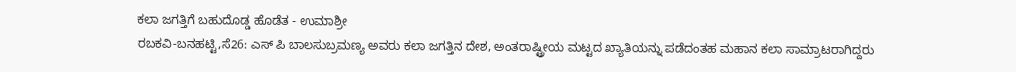ಕಲಾ ಜಗತ್ತಿಗೆ ಬಹುದೊಡ್ಡ ಹೊಡೆತ - ಉಮಾಶ್ರೀ
ರಬಕವಿ-ಬನಹಟ್ಟಿ,ಸೆ26: ಎಸ್ ಪಿ ಬಾಲಸುಬ್ರಮಣ್ಯ ಅವರು ಕಲಾ ಜಗತ್ತಿನ ದೇಶ, ಅಂತರಾಷ್ಟ್ರೀಯ ಮಟ್ಟದ ಖ್ಯಾತಿಯನ್ನು ಪಡೆದಂತಹ ಮಹಾನ ಕಲಾ ಸಾಮ್ರಾಟರಾಗಿದ್ದರು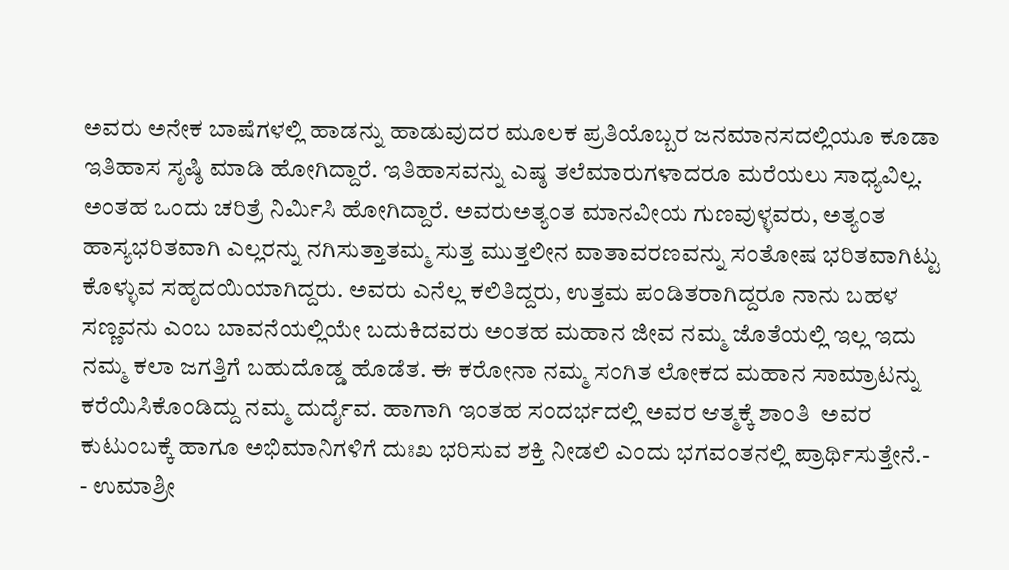ಅವರು ಅನೇಕ ಬಾಷೆಗಳಲ್ಲಿ ಹಾಡನ್ನು ಹಾಡುವುದರ ಮೂಲಕ ಪ್ರತಿಯೊಬ್ಬರ ಜನಮಾನಸದಲ್ಲಿಯೂ ಕೂಡಾ ಇತಿಹಾಸ ಸೃಷ್ಠಿ ಮಾಡಿ ಹೋಗಿದ್ದಾರೆ. ಇತಿಹಾಸವನ್ನು ಎಷ್ಠ ತಲೆಮಾರುಗಳಾದರೂ ಮರೆಯಲು ಸಾಧ್ಯವಿಲ್ಲ. ಅಂತಹ ಒಂದು ಚರಿತ್ರೆ ನಿರ್ಮಿಸಿ ಹೋಗಿದ್ದಾರೆ. ಅವರುಅತ್ಯಂತ ಮಾನವೀಯ ಗುಣವುಳ್ಳವರು, ಅತ್ಯಂತ ಹಾಸ್ಯಭರಿತವಾಗಿ ಎಲ್ಲರನ್ನು ನಗಿಸುತ್ತಾತಮ್ಮ ಸುತ್ತ ಮುತ್ತಲೀನ ವಾತಾವರಣವನ್ನು ಸಂತೋಷ ಭರಿತವಾಗಿಟ್ಟು ಕೊಳ್ಳುವ ಸಹೃದಯಿಯಾಗಿದ್ದರು. ಅವರು ಎನೆಲ್ಲ ಕಲಿತಿದ್ದರು, ಉತ್ತಮ ಪಂಡಿತರಾಗಿದ್ದರೂ ನಾನು ಬಹಳ ಸಣ್ಣವನು ಎಂಬ ಬಾವನೆಯಲ್ಲಿಯೇ ಬದುಕಿದವರು ಅಂತಹ ಮಹಾನ ಜೀವ ನಮ್ಮ ಜೊತೆಯಲ್ಲಿ ಇಲ್ಲ ಇದು ನಮ್ಮ ಕಲಾ ಜಗತ್ತಿಗೆ ಬಹುದೊಡ್ಡ ಹೊಡೆತ. ಈ ಕರೋನಾ ನಮ್ಮ ಸಂಗಿತ ಲೋಕದ ಮಹಾನ ಸಾಮ್ರಾಟನ್ನು ಕರೆಯಿಸಿಕೊಂಡಿದ್ದು ನಮ್ಮ ದುರ್ದೈವ. ಹಾಗಾಗಿ ಇಂತಹ ಸಂದರ್ಭದಲ್ಲಿ ಅವರ ಆತ್ಮಕ್ಕೆ ಶಾಂತಿ  ಅವರ ಕುಟುಂಬಕ್ಕೆ ಹಾಗೂ ಅಭಿಮಾನಿಗಳಿಗೆ ದುಃಖ ಭರಿಸುವ ಶಕ್ತಿ ನೀಡಲಿ ಎಂದು ಭಗವಂತನಲ್ಲಿ ಪ್ರಾರ್ಥಿಸುತ್ತೇನೆ.-
- ಉಮಾಶ್ರೀ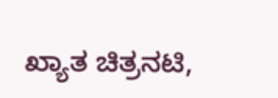ಖ್ಯಾತ ಚಿತ್ರನಟಿ,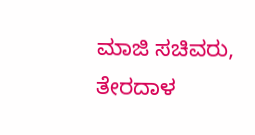ಮಾಜಿ ಸಚಿವರು, ತೇರದಾಳ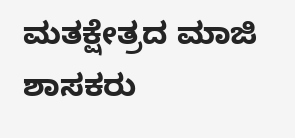ಮತಕ್ಷೇತ್ರದ ಮಾಜಿ ಶಾಸಕರು